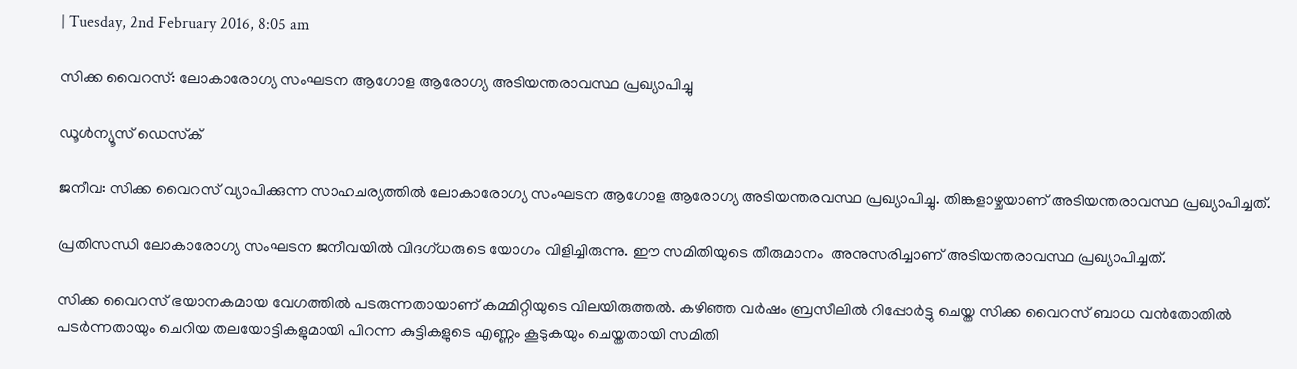| Tuesday, 2nd February 2016, 8:05 am

സിക്ക വൈറസ്: ലോകാരോഗ്യ സംഘടന ആഗോള ആരോഗ്യ അടിയന്തരാവസ്ഥ പ്രഖ്യാപിച്ചു

ഡൂള്‍ന്യൂസ് ഡെസ്‌ക്

ജനീവ: സിക്ക വൈറസ് വ്യാപിക്കുന്ന സാഹചര്യത്തില്‍ ലോകാരോഗ്യ സംഘടന ആഗോള ആരോഗ്യ അടിയന്തരവസ്ഥ പ്രഖ്യാപിച്ചു. തിങ്കളാഴ്ചയാണ് അടിയന്തരാവസ്ഥ പ്രഖ്യാപിച്ചത്.

പ്രതിസന്ധി ലോകാരോഗ്യ സംഘടന ജനീവയില്‍ വിദഗ്ധരുടെ യോഗം വിളിച്ചിരുന്നു. ഈ സമിതിയുടെ തീരുമാനം  അനുസരിച്ചാണ് അടിയന്തരാവസ്ഥ പ്രഖ്യാപിച്ചത്.

സിക്ക വൈറസ് ഭയാനകമായ വേഗത്തില്‍ പടരുന്നതായാണ് കമ്മിറ്റിയുടെ വിലയിരുത്തല്‍. കഴിഞ്ഞ വര്‍ഷം ബ്രസീലില്‍ റിപ്പോര്‍ട്ടു ചെയ്ത സിക്ക വൈറസ് ബാധ വന്‍തോതില്‍ പടര്‍ന്നതായും ചെറിയ തലയോട്ടികളുമായി പിറന്ന കുട്ടികളുടെ എണ്ണം കൂടുകയും ചെയ്തതായി സമിതി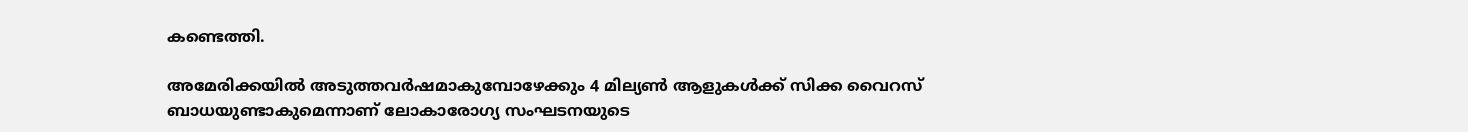കണ്ടെത്തി.

അമേരിക്കയില്‍ അടുത്തവര്‍ഷമാകുമ്പോഴേക്കും 4 മില്യണ്‍ ആളുകള്‍ക്ക് സിക്ക വൈറസ് ബാധയുണ്ടാകുമെന്നാണ് ലോകാരോഗ്യ സംഘടനയുടെ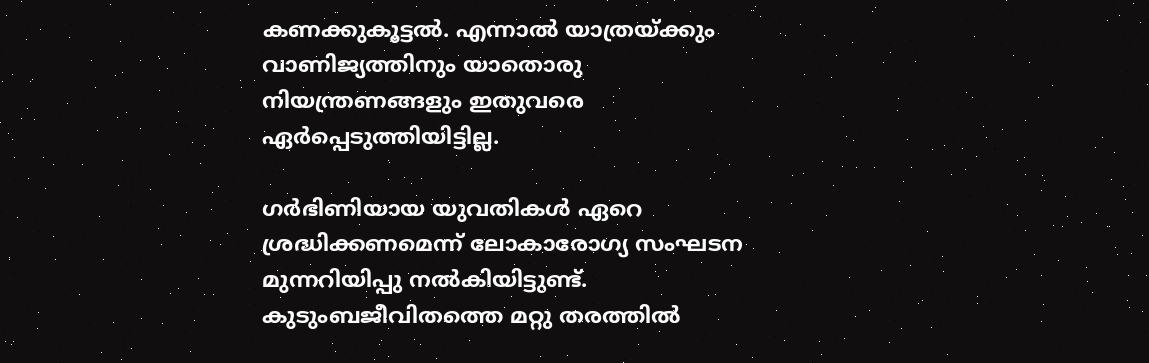കണക്കുകൂട്ടല്‍. എന്നാല്‍ യാത്രയ്ക്കും വാണിജ്യത്തിനും യാതൊരു നിയന്ത്രണങ്ങളും ഇതുവരെ ഏര്‍പ്പെടുത്തിയിട്ടില്ല.

ഗര്‍ഭിണിയായ യുവതികള്‍ ഏറെ ശ്രദ്ധിക്കണമെന്ന് ലോകാരോഗ്യ സംഘടന മുന്നറിയിപ്പു നല്‍കിയിട്ടുണ്ട്. കുടുംബജീവിതത്തെ മറ്റു തരത്തില്‍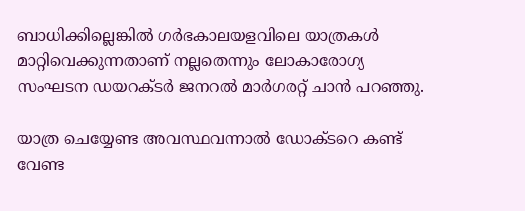ബാധിക്കില്ലെങ്കില്‍ ഗര്‍ഭകാലയളവിലെ യാത്രകള്‍ മാറ്റിവെക്കുന്നതാണ് നല്ലതെന്നും ലോകാരോഗ്യ സംഘടന ഡയറക്ടര്‍ ജനറല്‍ മാര്‍ഗരറ്റ് ചാന്‍ പറഞ്ഞു.

യാത്ര ചെയ്യേണ്ട അവസ്ഥവന്നാല്‍ ഡോക്ടറെ കണ്ട് വേണ്ട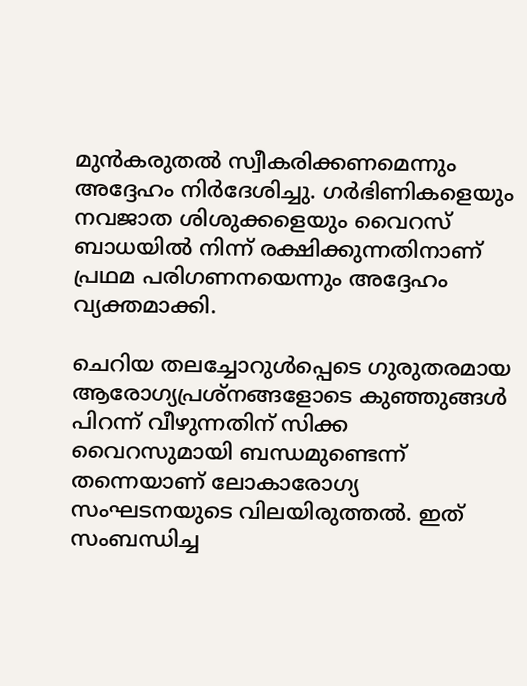മുന്‍കരുതല്‍ സ്വീകരിക്കണമെന്നും അദ്ദേഹം നിര്‍ദേശിച്ചു. ഗര്‍ഭിണികളെയും നവജാത ശിശുക്കളെയും വൈറസ് ബാധയില്‍ നിന്ന് രക്ഷിക്കുന്നതിനാണ് പ്രഥമ പരിഗണനയെന്നും അദ്ദേഹം വ്യക്തമാക്കി.

ചെറിയ തലച്ചോറുള്‍പ്പെടെ ഗുരുതരമായ ആരോഗ്യപ്രശ്‌നങ്ങളോടെ കുഞ്ഞുങ്ങള്‍ പിറന്ന് വീഴുന്നതിന് സിക്ക വൈറസുമായി ബന്ധമുണ്ടെന്ന് തന്നെയാണ് ലോകാരോഗ്യ സംഘടനയുടെ വിലയിരുത്തല്‍. ഇത് സംബന്ധിച്ച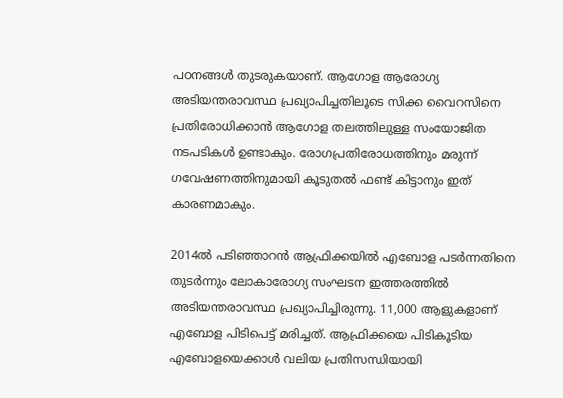പഠനങ്ങള്‍ തുടരുകയാണ്. ആഗോള ആരോഗ്യ അടിയന്തരാവസ്ഥ പ്രഖ്യാപിച്ചതിലൂടെ സിക്ക വൈറസിനെ പ്രതിരോധിക്കാന്‍ ആഗോള തലത്തിലുള്ള സംയോജിത നടപടികള്‍ ഉണ്ടാകും. രോഗപ്രതിരോധത്തിനും മരുന്ന് ഗവേഷണത്തിനുമായി കൂടുതല്‍ ഫണ്ട് കിട്ടാനും ഇത് കാരണമാകും.

2014ല്‍ പടിഞ്ഞാറന്‍ ആഫ്രിക്കയില്‍ എബോള പടര്‍ന്നതിനെ തുടര്‍ന്നും ലോകാരോഗ്യ സംഘടന ഇത്തരത്തില്‍ അടിയന്തരാവസ്ഥ പ്രഖ്യാപിച്ചിരുന്നു. 11,000 ആളുകളാണ് എബോള പിടിപെട്ട് മരിച്ചത്. ആഫ്രിക്കയെ പിടികൂടിയ എബോളയെക്കാള്‍ വലിയ പ്രതിസന്ധിയായി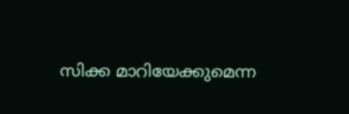സിക്ക മാറിയേക്കുമെന്ന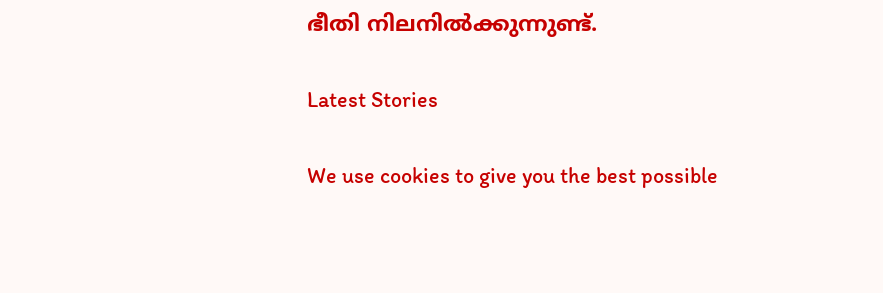ഭീതി നിലനില്‍ക്കുന്നുണ്ട്.

Latest Stories

We use cookies to give you the best possible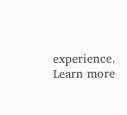experience. Learn more